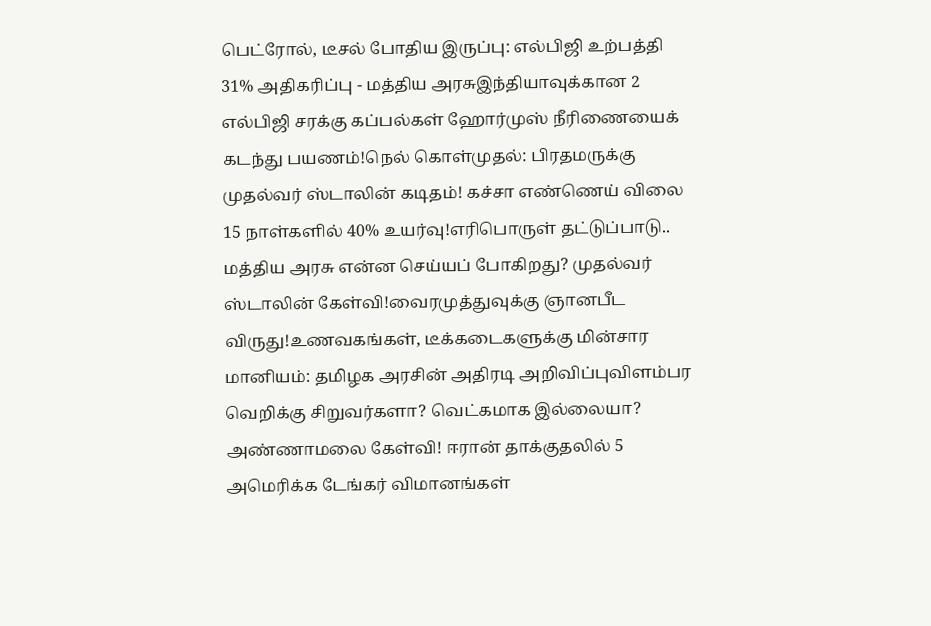பெட்ரோல், டீசல் போதிய இருப்பு: எல்பிஜி உற்பத்தி 31% அதிகரிப்பு - மத்திய அரசுஇந்தியாவுக்கான 2 எல்பிஜி சரக்கு கப்பல்கள் ஹோர்முஸ் நீரிணையைக் கடந்து பயணம்!நெல் கொள்முதல்: பிரதமருக்கு முதல்வர் ஸ்டாலின் கடிதம்! கச்சா எண்ணெய் விலை 15 நாள்களில் 40% உயர்வு!எரிபொருள் தட்டுப்பாடு.. மத்திய அரசு என்ன செய்யப் போகிறது? முதல்வர் ஸ்டாலின் கேள்வி!வைரமுத்துவுக்கு ஞானபீட விருது!உணவகங்கள், டீக்கடைகளுக்கு மின்சார மானியம்: தமிழக அரசின் அதிரடி அறிவிப்புவிளம்பர வெறிக்கு சிறுவர்களா? வெட்கமாக இல்லையா? அண்ணாமலை கேள்வி! ஈரான் தாக்குதலில் 5 அமெரிக்க டேங்கர் விமானங்கள்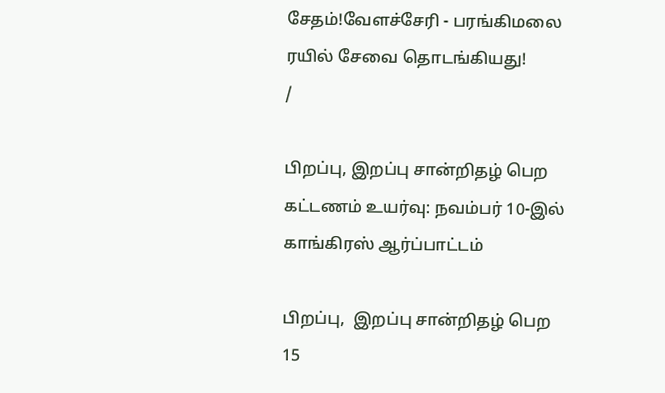சேதம்!வேளச்சேரி - பரங்கிமலை ரயில் சேவை தொடங்கியது!
/

பிறப்பு, இறப்பு சான்றிதழ் பெற கட்டணம் உயர்வு: நவம்பர் 10-இல் காங்கிரஸ் ஆர்ப்பாட்டம்

பிறப்பு,  இறப்பு சான்றிதழ் பெற 15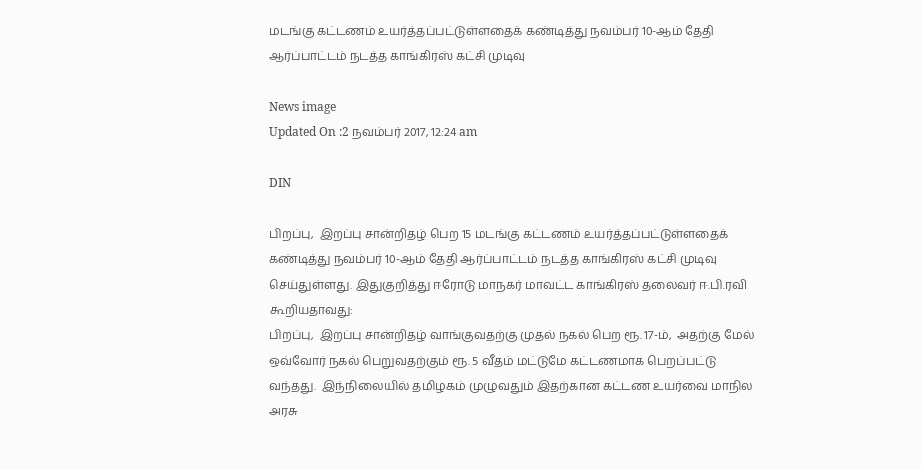மடங்கு கட்டணம் உயர்த்தப்பட்டுள்ளதைக் கண்டித்து நவம்பர் 10-ஆம் தேதி ஆர்ப்பாட்டம் நடத்த காங்கிரஸ் கட்சி முடிவு

News image
Updated On :2 நவம்பர் 2017, 12:24 am

DIN

பிறப்பு,  இறப்பு சான்றிதழ் பெற 15 மடங்கு கட்டணம் உயர்த்தப்பட்டுள்ளதைக் கண்டித்து நவம்பர் 10-ஆம் தேதி ஆர்ப்பாட்டம் நடத்த காங்கிரஸ் கட்சி முடிவு செய்துள்ளது. இதுகுறித்து ஈரோடு மாநகர் மாவட்ட காங்கிரஸ் தலைவர் ஈ.பி.ரவி கூறியதாவது:
பிறப்பு,  இறப்பு சான்றிதழ் வாங்குவதற்கு முதல் நகல் பெற ரூ. 17-ம்,  அதற்கு மேல் ஒவ்வோர் நகல் பெறுவதற்கும் ரூ. 5 வீதம் மட்டுமே கட்டணமாக பெறப்பட்டு வந்தது.  இந்நிலையில் தமிழகம் முழுவதும் இதற்கான கட்டண உயர்வை மாநில அரசு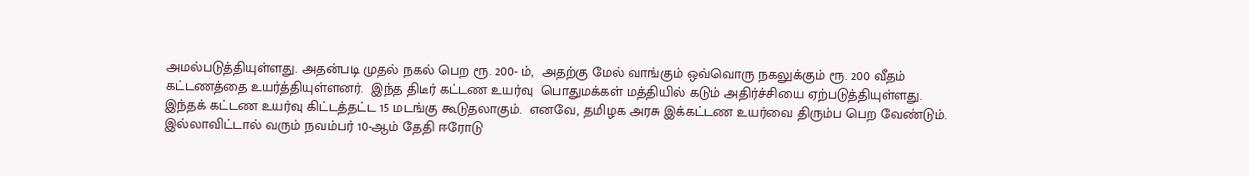அமல்படுத்தியுள்ளது. அதன்படி முதல் நகல் பெற ரூ. 200- ம்,  அதற்கு மேல் வாங்கும் ஒவ்வொரு நகலுக்கும் ரூ. 200 வீதம் கட்டணத்தை உயர்த்தியுள்ளனர்.  இந்த திடீர் கட்டண உயர்வு  பொதுமக்கள் மத்தியில் கடும் அதிர்ச்சியை ஏற்படுத்தியுள்ளது.
இந்தக் கட்டண உயர்வு கிட்டத்தட்ட 15 மடங்கு கூடுதலாகும்.  எனவே, தமிழக அரசு இக்கட்டண உயர்வை திரும்ப பெற வேண்டும். இல்லாவிட்டால் வரும் நவம்பர் 10-ஆம் தேதி ஈரோடு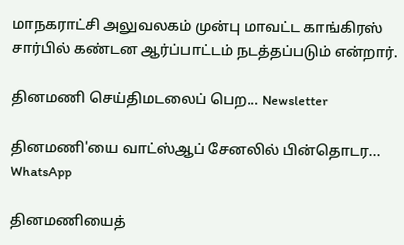மாநகராட்சி அலுவலகம் முன்பு மாவட்ட காங்கிரஸ் சார்பில் கண்டன ஆர்ப்பாட்டம் நடத்தப்படும் என்றார்.

தினமணி செய்திமடலைப் பெற... Newsletter

தினமணி'யை வாட்ஸ்ஆப் சேனலில் பின்தொடர... WhatsApp

தினமணியைத்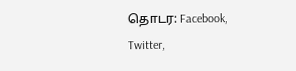தொடர: Facebook, Twitter,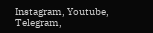Instagram, Youtube, Telegram,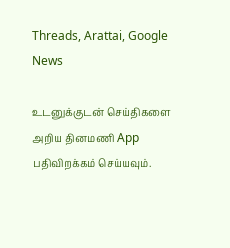Threads, Arattai, Google News

உடனுக்குடன் செய்திகளை அறிய தினமணி App பதிவிறக்கம் செய்யவும்.